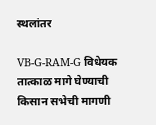स्थलांतर

VB-G-RAM-G विधेयक तात्काळ मागे घेण्याची किसान सभेची मागणी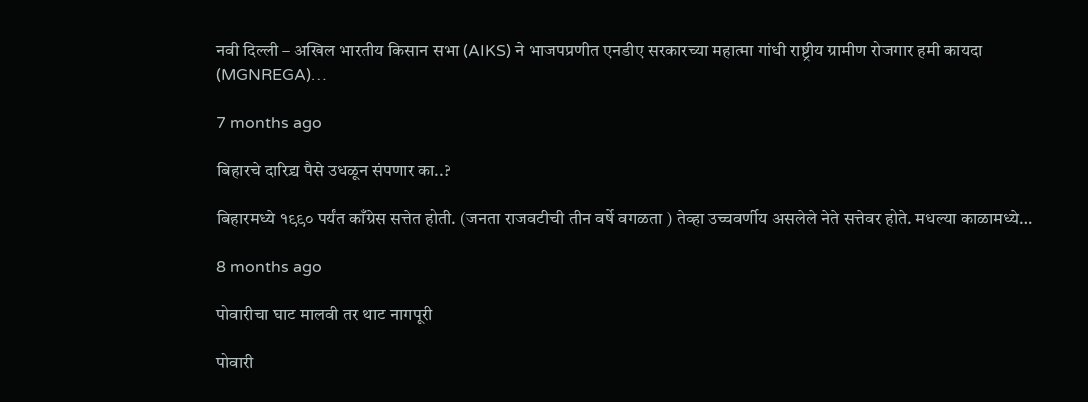नवी दिल्ली – अखिल भारतीय किसान सभा (AIKS) ने भाजपप्रणीत एनडीए सरकारच्या महात्मा गांधी राष्ट्रीय ग्रामीण रोजगार हमी कायदा (MGNREGA)…

7 months ago

बिहारचे दारिद्र्य पैसे उधळून संपणार का..?

बिहारमध्ये १९९० पर्यंत काँग्रेस सत्तेत होती. (जनता राजवटीची तीन वर्षे वगळता ) तेव्हा उच्चवर्णीय असलेले नेते सत्तेवर होते. मधल्या काळामध्ये…

8 months ago

पोवारीचा घाट मालवी तर थाट नागपूरी

पोवारी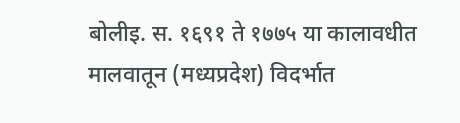बोलीइ. स. १६९१ ते १७७५ या कालावधीत मालवातून (मध्यप्रदेश) विदर्भात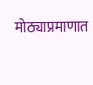मोठ्याप्रमाणात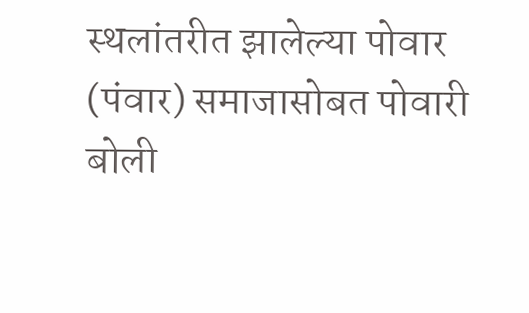स्थलांतरीत झालेल्या पोवार (पंवार) समाजासोबत पोवारी बोली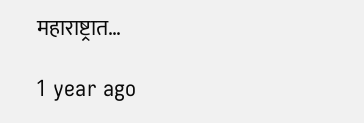महाराष्ट्रात…

1 year ago